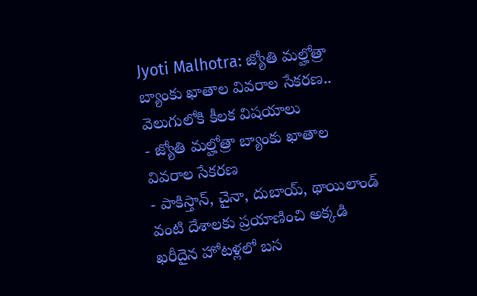Jyoti Malhotra: జ్యోతి మల్హోత్రా బ్యాంకు ఖాతాల వివరాల సేకరణ.. వెలుగులోకి కీలక విషయాలు
- జ్యోతి మల్హోత్రా బ్యాంకు ఖాతాల వివరాల సేకరణ
- పాకిస్తాన్, చైనా, దుబాయ్, థాయిలాండ్ వంటి దేశాలకు ప్రయాణించి అక్కడి ఖరీదైన హోటళ్లలో బస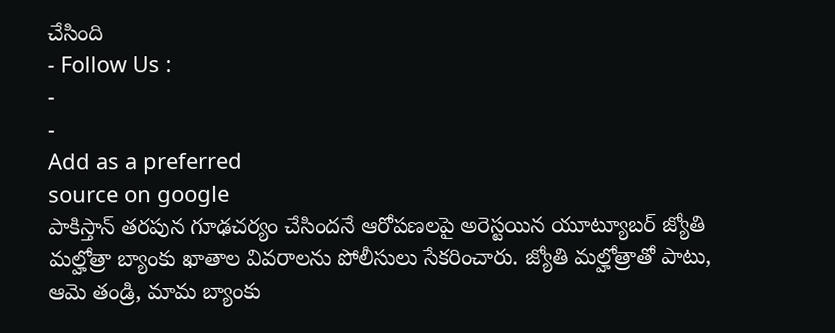చేసింది
- Follow Us :
-
-
Add as a preferred
source on google
పాకిస్తాన్ తరపున గూఢచర్యం చేసిందనే ఆరోపణలపై అరెస్టయిన యూట్యూబర్ జ్యోతి మల్హోత్రా బ్యాంకు ఖాతాల వివరాలను పోలీసులు సేకరించారు. జ్యోతి మల్హోత్రాతో పాటు, ఆమె తండ్రి, మామ బ్యాంకు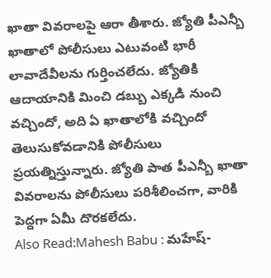ఖాతా వివరాలపై ఆరా తీశారు. జ్యోతి పీఎన్బీ ఖాతాలో పోలీసులు ఎటువంటి భారీ లావాదేవీలను గుర్తించలేదు. జ్యోతికి ఆదాయానికి మించి డబ్బు ఎక్కడి నుంచి వచ్చిందో, అది ఏ ఖాతాలోకి వచ్చిందో తెలుసుకోవడానికి పోలీసులు ప్రయత్నిస్తున్నారు. జ్యోతి పాత పీఎన్బీ ఖాతా వివరాలను పోలీసులు పరిశీలించగా, వారికి పెద్దగా ఏమీ దొరకలేదు.
Also Read:Mahesh Babu : మహేష్-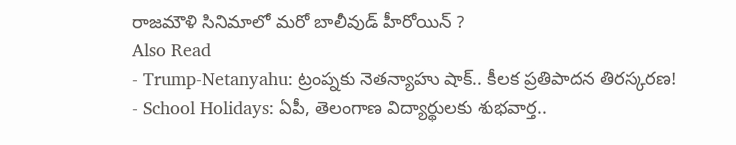రాజమౌళి సినిమాలో మరో బాలీవుడ్ హీరోయిన్ ?
Also Read
- Trump-Netanyahu: ట్రంప్నకు నెతన్యాహు షాక్.. కీలక ప్రతిపాదన తిరస్కరణ!
- School Holidays: ఏపీ, తెలంగాణ విద్యార్థులకు శుభవార్త..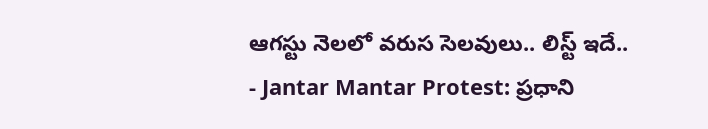ఆగస్టు నెలలో వరుస సెలవులు.. లిస్ట్ ఇదే..
- Jantar Mantar Protest: ప్రధాని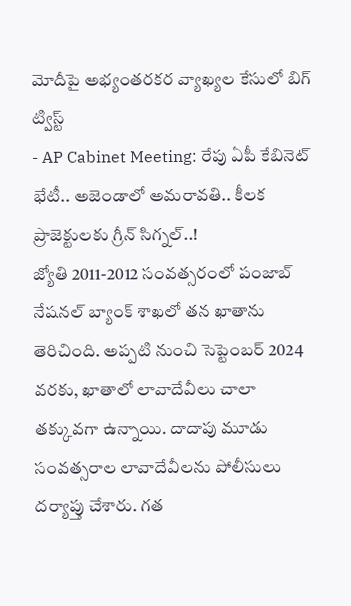మోదీపై అభ్యంతరకర వ్యాఖ్యల కేసులో బిగ్ ట్విస్ట్
- AP Cabinet Meeting: రేపు ఏపీ కేబినెట్ భేటీ.. అజెండాలో అమరావతి.. కీలక ప్రాజెక్టులకు గ్రీన్ సిగ్నల్..!
జ్యోతి 2011-2012 సంవత్సరంలో పంజాబ్ నేషనల్ బ్యాంక్ శాఖలో తన ఖాతాను తెరిచింది. అప్పటి నుంచి సెప్టెంబర్ 2024 వరకు, ఖాతాలో లావాదేవీలు చాలా తక్కువగా ఉన్నాయి. దాదాపు మూడు సంవత్సరాల లావాదేవీలను పోలీసులు దర్యాప్తు చేశారు. గత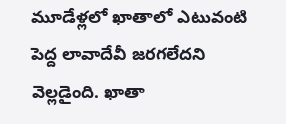మూడేళ్లలో ఖాతాలో ఎటువంటి పెద్ద లావాదేవీ జరగలేదని వెల్లడైంది. ఖాతా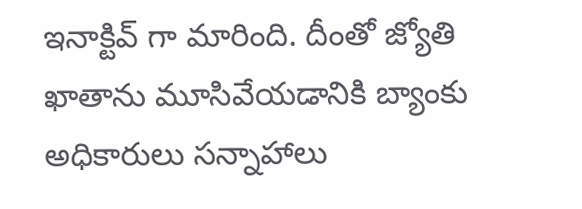ఇనాక్టివ్ గా మారింది. దీంతో జ్యోతి ఖాతాను మూసివేయడానికి బ్యాంకు అధికారులు సన్నాహాలు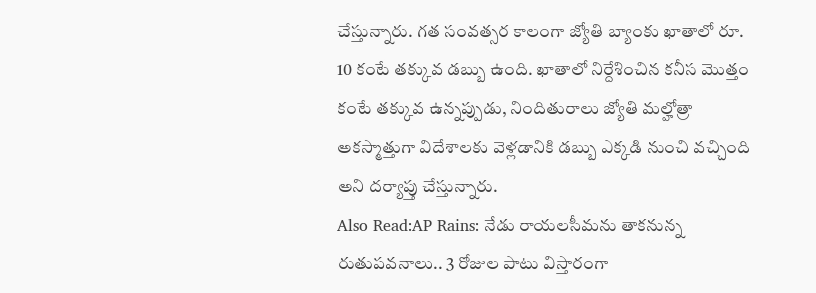చేస్తున్నారు. గత సంవత్సర కాలంగా జ్యోతి బ్యాంకు ఖాతాలో రూ. 10 కంటే తక్కువ డబ్బు ఉంది. ఖాతాలో నిర్దేశించిన కనీస మొత్తం కంటే తక్కువ ఉన్నప్పుడు, నిందితురాలు జ్యోతి మల్హోత్రా అకస్మాత్తుగా విదేశాలకు వెళ్లడానికి డబ్బు ఎక్కడి నుంచి వచ్చింది అని దర్యాప్తు చేస్తున్నారు.
Also Read:AP Rains: నేడు రాయలసీమను తాకనున్న రుతుపవనాలు.. 3 రోజుల పాటు విస్తారంగా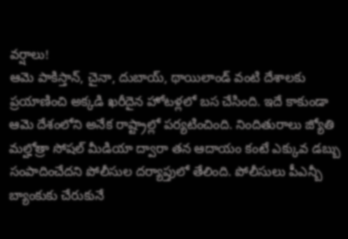వర్షాలు!
ఆమె పాకిస్తాన్, చైనా, దుబాయ్, థాయిలాండ్ వంటి దేశాలకు ప్రయాణించి అక్కడి ఖరీదైన హోటళ్లలో బస చేసింది. ఇదే కాకుండా ఆమె దేశంలోని అనేక రాష్ట్రాల్లో పర్యటించింది. నిందితురాలు జ్యోతి మల్హోత్రా సోషల్ మీడియా ద్వారా తన ఆదాయం కంటే ఎక్కువ డబ్బు సంపాదించేదని పోలీసుల దర్యాప్తులో తేలింది. పోలీసులు పీఎన్బీ బ్యాంకుకు చేరుకునే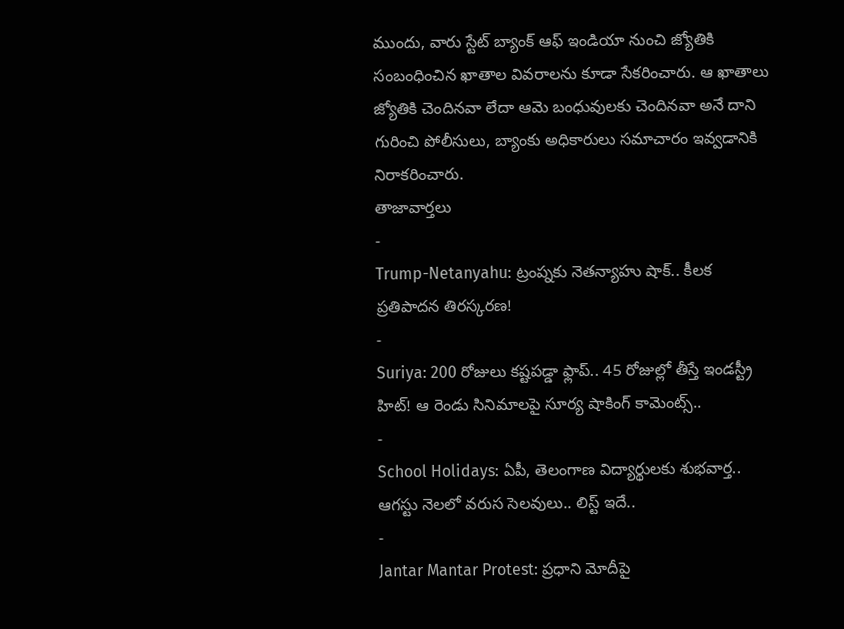ముందు, వారు స్టేట్ బ్యాంక్ ఆఫ్ ఇండియా నుంచి జ్యోతికి సంబంధించిన ఖాతాల వివరాలను కూడా సేకరించారు. ఆ ఖాతాలు జ్యోతికి చెందినవా లేదా ఆమె బంధువులకు చెందినవా అనే దాని గురించి పోలీసులు, బ్యాంకు అధికారులు సమాచారం ఇవ్వడానికి నిరాకరించారు.
తాజావార్తలు
-
Trump-Netanyahu: ట్రంప్నకు నెతన్యాహు షాక్.. కీలక ప్రతిపాదన తిరస్కరణ!
-
Suriya: 200 రోజులు కష్టపడ్డా ఫ్లాప్.. 45 రోజుల్లో తీస్తే ఇండస్ట్రీ హిట్! ఆ రెండు సినిమాలపై సూర్య షాకింగ్ కామెంట్స్..
-
School Holidays: ఏపీ, తెలంగాణ విద్యార్థులకు శుభవార్త.. ఆగస్టు నెలలో వరుస సెలవులు.. లిస్ట్ ఇదే..
-
Jantar Mantar Protest: ప్రధాని మోదీపై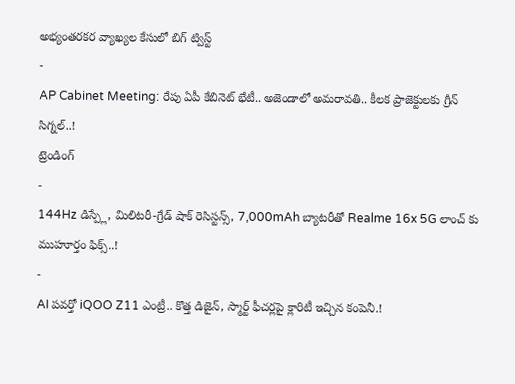అభ్యంతరకర వ్యాఖ్యల కేసులో బిగ్ ట్విస్ట్
-
AP Cabinet Meeting: రేపు ఏపీ కేబినెట్ భేటీ.. అజెండాలో అమరావతి.. కీలక ప్రాజెక్టులకు గ్రీన్ సిగ్నల్..!
ట్రెండింగ్
-
144Hz డిస్ప్లే, మిలిటరీ-గ్రేడ్ షాక్ రెసిస్టన్స్, 7,000mAh బ్యాటరీతో Realme 16x 5G లాంచ్ కు ముహూర్తం ఫిక్స్..!
-
AI పవర్తో iQOO Z11 ఎంట్రీ.. కొత్త డిజైన్, స్మార్ట్ ఫీచర్లపై క్లారిటీ ఇచ్చిన కంపెనీ.!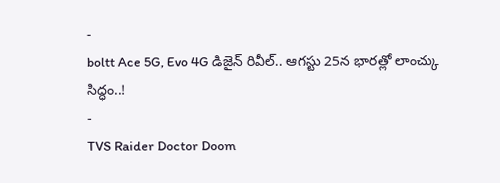-
boltt Ace 5G, Evo 4G డిజైన్ రివీల్.. ఆగస్టు 25న భారత్లో లాంచ్కు సిద్ధం..!
-
TVS Raider Doctor Doom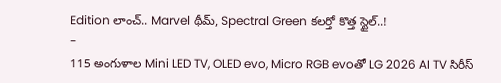Edition లాంచ్.. Marvel థీమ్, Spectral Green కలర్తో కొత్త స్టైల్..!
-
115 అంగుళాల Mini LED TV, OLED evo, Micro RGB evoతో LG 2026 AI TV సిరీస్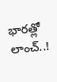భారత్లో లాంచ్..!